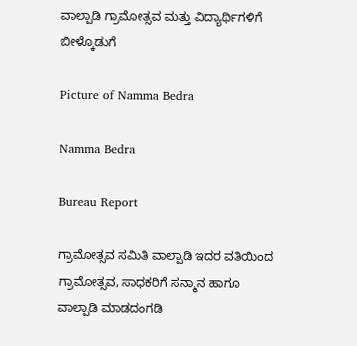ವಾಲ್ಪಾಡಿ ಗ್ರಾಮೋತ್ಸವ ಮತ್ತು ವಿದ್ಯಾರ್ಥಿಗಳಿಗೆ ಬೀಳ್ಕೊಡುಗೆ

Picture of Namma Bedra

Namma Bedra

Bureau Report

ಗ್ರಾಮೋತ್ಸವ ಸಮಿತಿ ವಾಲ್ಪಾಡಿ ಇದರ ವತಿಯಿಂದ ಗ್ರಾಮೋತ್ಸವ, ಸಾಧಕರಿಗೆ ಸನ್ಮಾನ ಹಾಗೂ ವಾಲ್ಪಾಡಿ ಮಾಡದಂಗಡಿ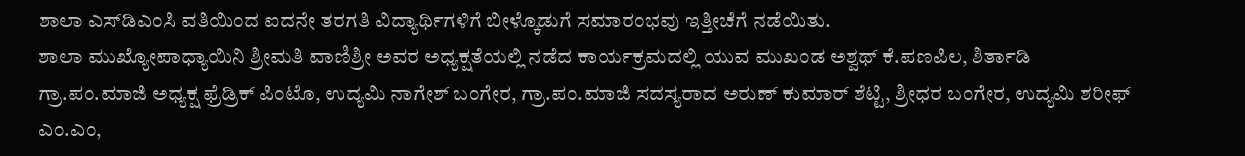ಶಾಲಾ ಎಸ್‌ಡಿಎಂಸಿ ವತಿಯಿಂದ ಐದನೇ ತರಗತಿ ವಿದ್ಯಾರ್ಥಿಗಳಿಗೆ ಬೀಳ್ಕೊಡುಗೆ ಸಮಾರಂಭವು ಇತ್ತೀಚೆಗೆ ನಡೆಯಿತು.
ಶಾಲಾ ಮುಖ್ಯೋಪಾಧ್ಯಾಯಿನಿ ಶ್ರೀಮತಿ ವಾಣಿಶ್ರೀ ಅವರ ಅಧ್ಯಕ್ಷತೆಯಲ್ಲಿ ನಡೆದ ಕಾರ್ಯಕ್ರಮದಲ್ಲಿ ಯುವ ಮುಖಂಡ ಅಶ್ವಥ್ ಕೆ.ಪಣಪಿಲ, ಶಿರ್ತಾಡಿ ಗ್ರಾ.ಪಂ.ಮಾಜಿ ಅಧ್ಯಕ್ಷ ಫ್ರೆಡ್ರಿಕ್ ಪಿಂಟೊ, ಉದ್ಯಮಿ ನಾಗೇಶ್ ಬಂಗೇರ, ಗ್ರಾ.ಪಂ.ಮಾಜಿ ಸದಸ್ಯರಾದ ಅರುಣ್ ಕುಮಾರ್ ಶೆಟ್ಟಿ, ಶ್ರೀಧರ ಬಂಗೇರ, ಉದ್ಯಮಿ ಶರೀಫ್ ಎಂ.ಎಂ,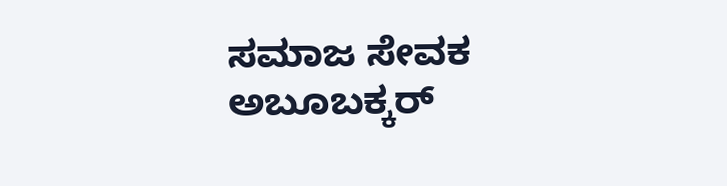ಸಮಾಜ ಸೇವಕ ಅಬೂಬಕ್ಕರ್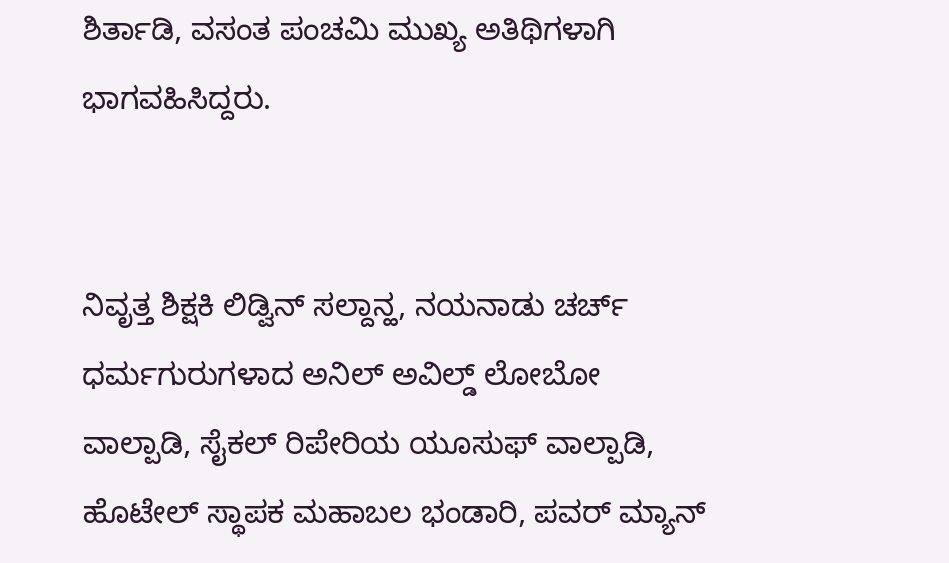ಶಿರ್ತಾಡಿ, ವಸಂತ ಪಂಚಮಿ ಮುಖ್ಯ ಅತಿಥಿಗಳಾಗಿ ಭಾಗವಹಿಸಿದ್ದರು.


ನಿವೃತ್ತ ಶಿಕ್ಷಕಿ ಲಿಡ್ವಿನ್ ಸಲ್ದಾನ್ಹ, ನಯನಾಡು ಚರ್ಚ್ ಧರ್ಮಗುರುಗಳಾದ ಅನಿಲ್ ಅವಿಲ್ಡ್ ಲೋಬೋ ವಾಲ್ಪಾಡಿ, ಸೈಕಲ್ ರಿಪೇರಿಯ ಯೂಸುಫ್ ವಾಲ್ಪಾಡಿ, ಹೊಟೇಲ್ ಸ್ಥಾಪಕ ಮಹಾಬಲ ಭಂಡಾರಿ, ಪವರ್ ಮ್ಯಾನ್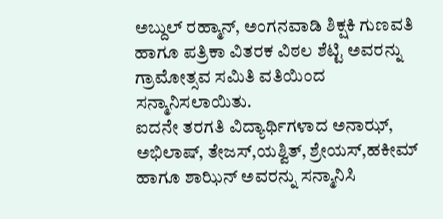ಅಬ್ದುಲ್ ರಹ್ಮಾನ್, ಅಂಗನವಾಡಿ ಶಿಕ್ಷಕಿ ಗುಣವತಿ ಹಾಗೂ ಪತ್ರಿಕಾ ವಿತರಕ ವಿಠಲ ಶೆಟ್ಟಿ ಅವರನ್ನು ಗ್ರಾಮೋತ್ಸವ ಸಮಿತಿ ವತಿಯಿಂದ ಸನ್ಮಾನಿಸಲಾಯಿತು.
ಐದನೇ ತರಗತಿ ವಿದ್ಯಾರ್ಥಿಗಳಾದ ಅನಾಝ್, ಅಭಿಲಾಷ್, ತೇಜಸ್,ಯಶ್ವಿತ್, ಶ್ರೇಯಸ್,ಹಕೀಮ್ ಹಾಗೂ ಶಾಝಿನ್ ಅವರನ್ನು ಸನ್ಮಾನಿಸಿ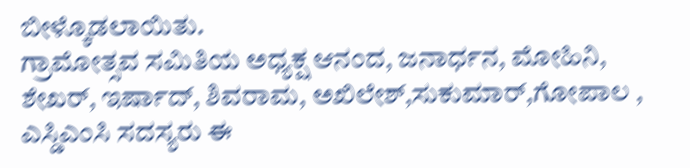ಬೀಳ್ಕೊಡಲಾಯಿತು.
ಗ್ರಾಮೋತ್ಸವ ಸಮಿತಿಯ ಅಧ್ಯಕ್ಷ ಆನಂದ, ಜನಾರ್ಧನ, ಮೋಹಿನಿ, ಶೇಖರ್, ಇರ್ಷಾದ್, ಶಿವರಾಮ, ಅಖಿಲೇಶ್,ಸುಕುಮಾರ್,ಗೋಪಾಲ , ಎಸ್ಡಿಎಂಸಿ ಸದಸ್ಯರು ಈ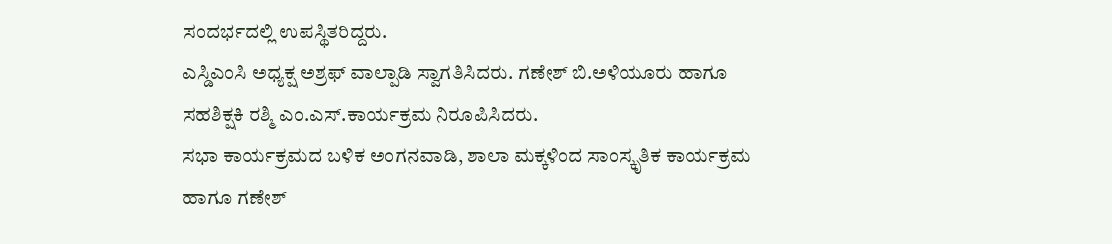ಸಂದರ್ಭದಲ್ಲಿ ಉಪಸ್ಥಿತರಿದ್ದರು.
ಎಸ್ಡಿಎಂಸಿ ಅಧ್ಯಕ್ಷ ಅಶ್ರಫ್ ವಾಲ್ಪಾಡಿ ಸ್ವಾಗತಿಸಿದರು. ಗಣೇಶ್ ಬಿ.ಅಳಿಯೂರು ಹಾಗೂ ಸಹಶಿಕ್ಷಕಿ ರಶ್ಮಿ ಎಂ.ಎಸ್.ಕಾರ್ಯಕ್ರಮ ನಿರೂಪಿಸಿದರು.
ಸಭಾ ಕಾರ್ಯಕ್ರಮದ ಬಳಿಕ ಅಂಗನವಾಡಿ, ಶಾಲಾ ಮಕ್ಕಳಿಂದ ಸಾಂಸ್ಕೃತಿಕ ಕಾರ್ಯಕ್ರಮ ಹಾಗೂ ಗಣೇಶ್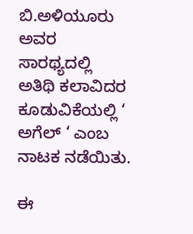ಬಿ.ಅಳಿಯೂರು ಅವರ ಸಾರಥ್ಯದಲ್ಲಿ ಅತಿಥಿ ಕಲಾವಿದರ ಕೂಡುವಿಕೆಯಲ್ಲಿ‌ ‘ ಅಗೆಲ್ ‘ ಎಂಬ ನಾಟಕ ನಡೆಯಿತು.

ಈ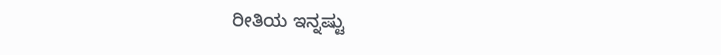ರೀತಿಯ ಇನ್ನಷ್ಟು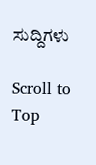ಸುದ್ದಿಗಳು

Scroll to Top